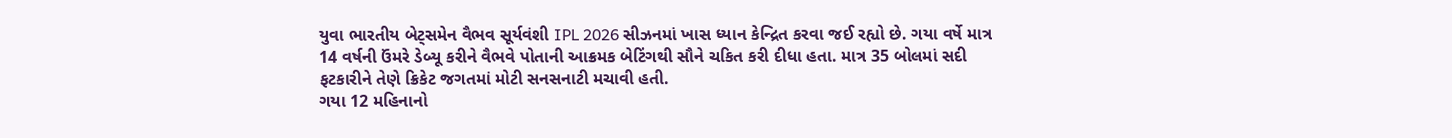યુવા ભારતીય બેટ્સમેન વૈભવ સૂર્યવંશી IPL 2026 સીઝનમાં ખાસ ધ્યાન કેન્દ્રિત કરવા જઈ રહ્યો છે. ગયા વર્ષે માત્ર 14 વર્ષની ઉંમરે ડેબ્યૂ કરીને વૈભવે પોતાની આક્રમક બેટિંગથી સૌને ચકિત કરી દીધા હતા. માત્ર 35 બોલમાં સદી ફટકારીને તેણે ક્રિકેટ જગતમાં મોટી સનસનાટી મચાવી હતી.
ગયા 12 મહિનાનો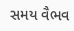સમય વૈભવ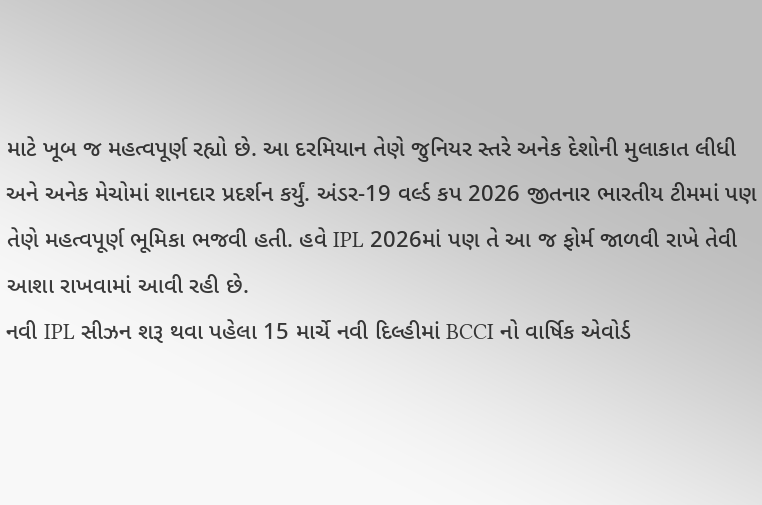માટે ખૂબ જ મહત્વપૂર્ણ રહ્યો છે. આ દરમિયાન તેણે જુનિયર સ્તરે અનેક દેશોની મુલાકાત લીધી અને અનેક મેચોમાં શાનદાર પ્રદર્શન કર્યું. અંડર-19 વર્લ્ડ કપ 2026 જીતનાર ભારતીય ટીમમાં પણ તેણે મહત્વપૂર્ણ ભૂમિકા ભજવી હતી. હવે IPL 2026માં પણ તે આ જ ફોર્મ જાળવી રાખે તેવી આશા રાખવામાં આવી રહી છે.
નવી IPL સીઝન શરૂ થવા પહેલા 15 માર્ચે નવી દિલ્હીમાં BCCI નો વાર્ષિક એવોર્ડ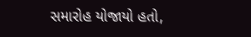સમારોહ યોજાયો હતો,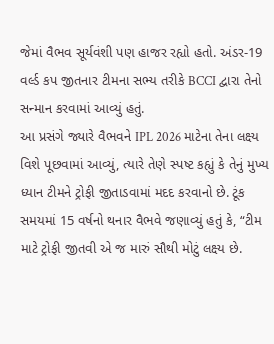જેમાં વૈભવ સૂર્યવંશી પણ હાજર રહ્યો હતો. અંડર-19 વર્લ્ડ કપ જીતનાર ટીમના સભ્ય તરીકે BCCI દ્વારા તેનો સન્માન કરવામાં આવ્યું હતું.
આ પ્રસંગે જ્યારે વૈભવને IPL 2026 માટેના તેના લક્ષ્ય વિશે પૂછવામાં આવ્યું, ત્યારે તેણે સ્પષ્ટ કહ્યું કે તેનું મુખ્ય ધ્યાન ટીમને ટ્રોફી જીતાડવામાં મદદ કરવાનો છે. ટૂંક સમયમાં 15 વર્ષનો થનાર વૈભવે જણાવ્યું હતું કે, “ટીમ માટે ટ્રોફી જીતવી એ જ મારું સૌથી મોટું લક્ષ્ય છે.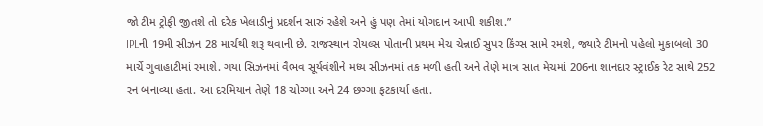જો ટીમ ટ્રોફી જીતશે તો દરેક ખેલાડીનું પ્રદર્શન સારું રહેશે અને હું પણ તેમાં યોગદાન આપી શકીશ.”
IPLની 19મી સીઝન 28 માર્ચથી શરૂ થવાની છે. રાજસ્થાન રોયલ્સ પોતાની પ્રથમ મેચ ચેન્નાઈ સુપર કિંગ્સ સામે રમશે, જ્યારે ટીમનો પહેલો મુકાબલો 30 માર્ચે ગુવાહાટીમાં રમાશે. ગયા સિઝનમાં વૈભવ સૂર્યવંશીને મધ્ય સીઝનમાં તક મળી હતી અને તેણે માત્ર સાત મેચમાં 206ના શાનદાર સ્ટ્રાઈક રેટ સાથે 252 રન બનાવ્યા હતા. આ દરમિયાન તેણે 18 ચોગ્ગા અને 24 છગ્ગા ફટકાર્યા હતા.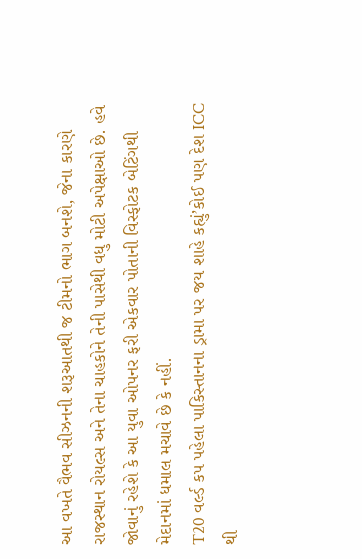આ વખતે વૈભવ સીઝનની શરૂઆતથી જ ટીમનો ભાગ બનશે, જેના કારણે રાજસ્થાન રોયલ્સ અને તેના ચાહકોને તેની પાસેથી વધુ મોટી અપેક્ષાઓ છે. હવે જોવાનું રહેશે કે આ યુવા ઓપનર ફરી એકવાર પોતાની વિસ્ફોટક બેટિંગથી મેદાનમાં ધમાલ મચાવે છે કે નહીં.
T20 વર્લ્ડ કપ પહેલા પાકિસ્તાનના ડ્રામા પર જય શાહે કહ્યું’કોઈ પણ દેશ ICC થી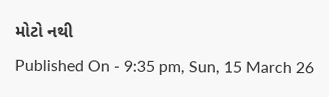મોટો નથી
Published On - 9:35 pm, Sun, 15 March 26